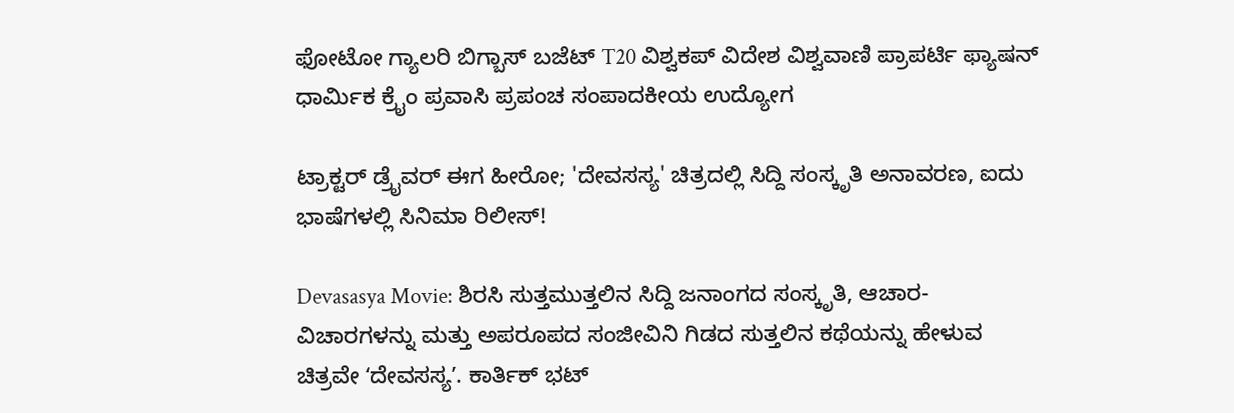ಫೋಟೋ ಗ್ಯಾಲರಿ ಬಿಗ್ಬಾಸ್ ಬಜೆಟ್ T20 ವಿಶ್ವಕಪ್ ವಿದೇಶ ವಿಶ್ವವಾಣಿ ಪ್ರಾಪರ್ಟಿ ಫ್ಯಾಷನ್ ಧಾರ್ಮಿಕ ಕ್ರೈಂ ಪ್ರವಾಸಿ ಪ್ರಪಂಚ ಸಂಪಾದಕೀಯ ಉದ್ಯೋಗ

ಟ್ರಾಕ್ಟರ್ ಡ್ರೈವರ್ ಈಗ ಹೀರೋ; 'ದೇವಸಸ್ಯ' ಚಿತ್ರದಲ್ಲಿ ಸಿದ್ದಿ ಸಂಸ್ಕೃತಿ ಅನಾವರಣ, ಐದು ಭಾಷೆಗಳಲ್ಲಿ ಸಿನಿಮಾ ರಿಲೀಸ್‌!

Devasasya Movie: ಶಿರಸಿ ಸುತ್ತಮುತ್ತಲಿನ ಸಿದ್ದಿ ಜನಾಂಗದ ಸಂಸ್ಕೃತಿ, ಆಚಾರ-ವಿಚಾರಗಳನ್ನು ಮತ್ತು ಅಪರೂಪದ ಸಂಜೀವಿನಿ ಗಿಡದ ಸುತ್ತಲಿನ ಕಥೆಯನ್ನು ಹೇಳುವ ಚಿತ್ರವೇ ʻದೇವಸಸ್ಯʼ. ಕಾರ್ತಿಕ್ ಭಟ್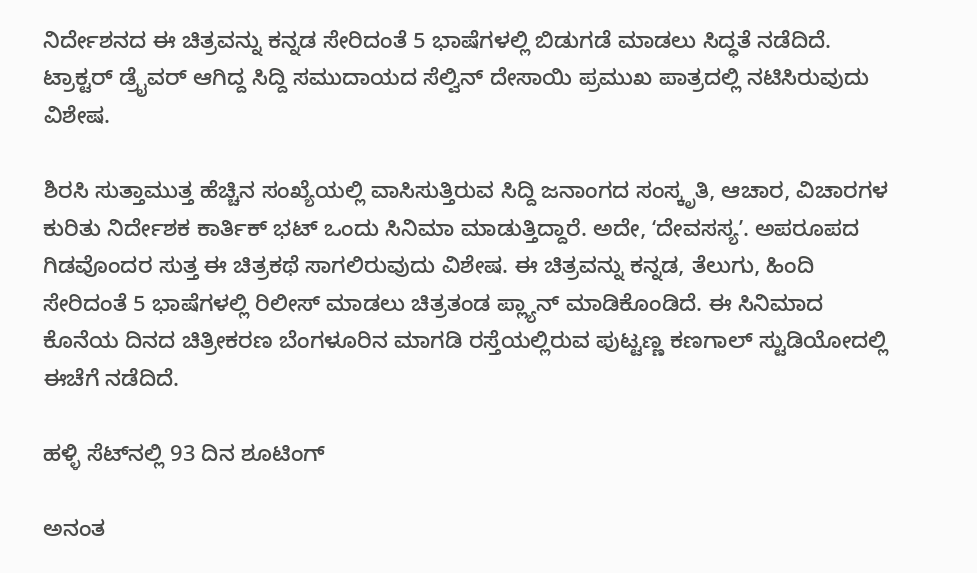ನಿರ್ದೇಶನದ ಈ ಚಿತ್ರವನ್ನು ಕನ್ನಡ ಸೇರಿದಂತೆ 5 ಭಾಷೆಗಳಲ್ಲಿ ಬಿಡುಗಡೆ ಮಾಡಲು ಸಿದ್ಧತೆ ನಡೆದಿದೆ. ಟ್ರಾಕ್ಟರ್ ಡ್ರೈವರ್ ಆಗಿದ್ದ ಸಿದ್ದಿ ಸಮುದಾಯದ ಸೆಲ್ವಿನ್ ದೇಸಾಯಿ ಪ್ರಮುಖ ಪಾತ್ರದಲ್ಲಿ ನಟಿಸಿರುವುದು ವಿಶೇಷ.

ಶಿರಸಿ ಸುತ್ತಾಮುತ್ತ ಹೆಚ್ಚಿನ ಸಂಖ್ಯೆಯಲ್ಲಿ ವಾಸಿಸುತ್ತಿರುವ ಸಿದ್ದಿ ಜನಾಂಗದ ಸಂಸ್ಕೃತಿ, ಆಚಾರ, ವಿಚಾರಗಳ ಕುರಿತು‌ ನಿರ್ದೇಶಕ ಕಾರ್ತಿಕ್ ಭಟ್ ಒಂದು ಸಿನಿಮಾ ಮಾಡುತ್ತಿದ್ದಾರೆ. ಅದೇ, ʻದೇವಸಸ್ಯʼ. ಅಪರೂಪದ ಗಿಡವೊಂದರ ಸುತ್ತ ಈ ಚಿತ್ರಕಥೆ ಸಾಗಲಿರುವುದು ವಿಶೇಷ. ಈ ಚಿತ್ರವನ್ನು ಕನ್ನಡ, ತೆಲುಗು, ಹಿಂದಿ ಸೇರಿದಂತೆ 5 ಭಾಷೆಗಳಲ್ಲಿ ರಿಲೀಸ್‌ ಮಾಡಲು ಚಿತ್ರತಂಡ ಪ್ಲ್ಯಾನ್‌ ಮಾಡಿಕೊಂಡಿದೆ. ಈ ಸಿನಿಮಾದ ಕೊನೆಯ ದಿನದ ಚಿತ್ರೀಕರಣ ಬೆಂಗಳೂರಿನ ಮಾಗಡಿ ರಸ್ತೆಯಲ್ಲಿರುವ ಪುಟ್ಟಣ್ಣ ಕಣಗಾಲ್ ಸ್ಟುಡಿಯೋದಲ್ಲಿ ಈಚೆಗೆ ನಡೆದಿದೆ.

ಹಳ್ಳಿ ಸೆಟ್‌ನಲ್ಲಿ 93 ದಿನ ಶೂಟಿಂಗ್‌

ಅನಂತ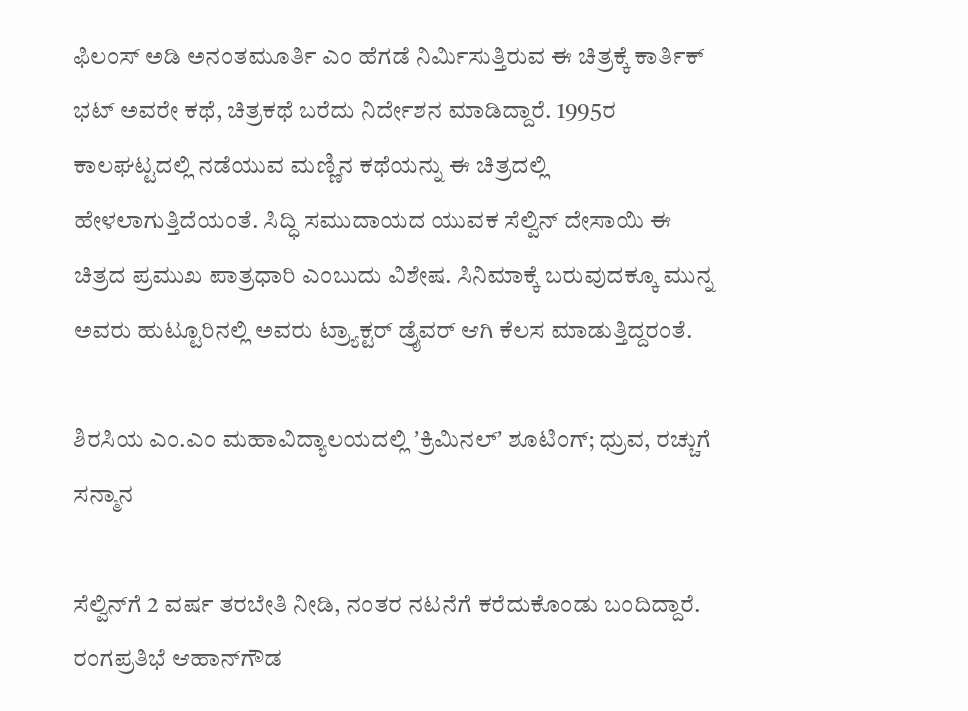ಫಿಲಂಸ್ ಅಡಿ ಅನಂತಮೂರ್ತಿ ಎಂ ಹೆಗಡೆ ನಿರ್ಮಿಸುತ್ತಿರುವ ಈ ಚಿತ್ರಕ್ಕೆ ಕಾರ್ತಿಕ್ ಭಟ್ ಅವರೇ ಕಥೆ, ಚಿತ್ರಕಥೆ ಬರೆದು ನಿರ್ದೇಶನ ಮಾಡಿದ್ದಾರೆ. 1995ರ ಕಾಲಘಟ್ಟದಲ್ಲಿ ನಡೆಯುವ ಮಣ್ಣಿನ ಕಥೆಯನ್ನು ಈ ಚಿತ್ರದಲ್ಲಿ ಹೇಳಲಾಗುತ್ತಿದೆಯಂತೆ. ಸಿದ್ಧಿ ಸಮುದಾಯದ ಯುವಕ ಸೆಲ್ವಿನ್ ದೇಸಾಯಿ ಈ ಚಿತ್ರದ ಪ್ರಮುಖ ಪಾತ್ರಧಾರಿ ಎಂಬುದು ವಿಶೇಷ. ಸಿನಿಮಾಕ್ಕೆ ಬರುವುದಕ್ಕೂ ಮುನ್ನ ಅವರು ಹುಟ್ಟೂರಿನಲ್ಲಿ ಅವರು ಟ್ರ್ಯಾಕ್ಟರ್‌ ಡ್ರೈವರ್‌ ಆಗಿ ಕೆಲಸ ಮಾಡುತ್ತಿದ್ದರಂತೆ.

ಶಿರಸಿಯ ಎಂ.ಎಂ ಮಹಾವಿದ್ಯಾಲಯದಲ್ಲಿ ʼಕ್ರಿಮಿನಲ್‌ʼ ಶೂಟಿಂಗ್‌; ಧ್ರುವ, ರಚ್ಚುಗೆ ಸನ್ಮಾನ

ಸೆಲ್ವಿನ್‌ಗೆ 2 ವರ್ಷ ತರಬೇತಿ ನೀಡಿ, ನಂತರ ನಟನೆಗೆ ಕರೆದುಕೊಂಡು ಬಂದಿದ್ದಾರೆ. ರಂಗಪ್ರತಿಭೆ ಆಹಾನ್‌ಗೌಡ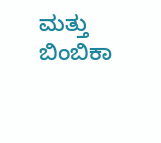ಮತ್ತು ಬಿಂಬಿಕಾ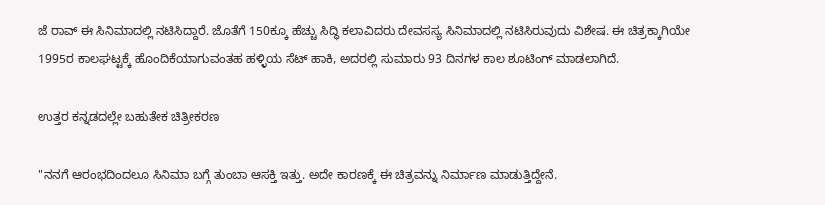ಜೆ ರಾವ್ ಈ ಸಿನಿಮಾದಲ್ಲಿ ನಟಿಸಿದ್ದಾರೆ. ಜೊತೆಗೆ 150ಕ್ಕೂ ಹೆಚ್ಚು ಸಿದ್ಧಿ ಕಲಾವಿದರು ದೇವಸಸ್ಯ ಸಿನಿಮಾದಲ್ಲಿ ನಟಿಸಿರುವುದು ವಿಶೇಷ. ಈ ಚಿತ್ರಕ್ಕಾಗಿಯೇ 1995ರ ಕಾಲಘಟ್ಟಕ್ಕೆ ಹೊಂದಿಕೆಯಾಗುವಂತಹ ಹಳ್ಳಿಯ ಸೆಟ್ ಹಾಕಿ, ಅದರಲ್ಲಿ ಸುಮಾರು 93 ದಿನಗಳ ಕಾಲ ಶೂಟಿಂಗ್‌ ಮಾಡಲಾಗಿದೆ.

ಉತ್ತರ ಕನ್ನಡದಲ್ಲೇ ಬಹುತೇಕ ಚಿತ್ರೀಕರಣ

"ನನಗೆ ಆರಂಭದಿಂದಲೂ ಸಿನಿಮಾ ಬಗ್ಗೆ ತುಂಬಾ ಆಸಕ್ತಿ ಇತ್ತು. ಅದೇ ಕಾರಣಕ್ಕೆ ಈ ಚಿತ್ರವನ್ನು ನಿರ್ಮಾಣ ಮಾಡುತ್ತಿದ್ದೇನೆ.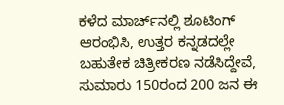ಕಳೆದ ಮಾರ್ಚ್‌ನಲ್ಲಿ ಶೂಟಿಂಗ್ ಆರಂಭಿಸಿ, ಉತ್ತರ ಕನ್ನಡದಲ್ಲೇ ಬಹುತೇಕ ಚಿತ್ರೀಕರಣ ನಡೆಸಿದ್ದೇವೆ, ಸುಮಾರು 150ರಂದ 200 ಜನ ಈ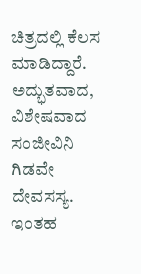ಚಿತ್ರದಲ್ಲಿ ಕೆಲಸ ಮಾಡಿದ್ದಾರೆ. ಅದ್ಭುತವಾದ, ವಿಶೇಷವಾದ ಸಂಜೀವಿನಿ ಗಿಡವೇ ದೇವಸಸ್ಯ. ಇಂತಹ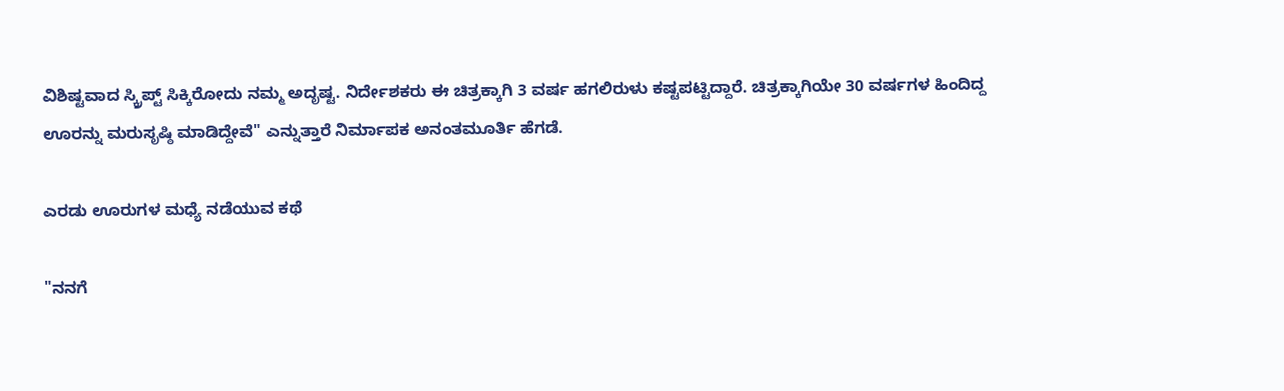ವಿಶಿಷ್ಟವಾದ ಸ್ಕ್ರಿಪ್ಟ್ ಸಿಕ್ಕಿರೋದು ನಮ್ಮ ಅದೃಷ್ಟ. ನಿರ್ದೇಶಕರು ಈ ಚಿತ್ರಕ್ಕಾಗಿ 3 ವರ್ಷ ಹಗಲಿರುಳು ಕಷ್ಟಪಟ್ಟಿದ್ದಾರೆ. ಚಿತ್ರಕ್ಕಾಗಿಯೇ 30 ವರ್ಷಗಳ ಹಿಂದಿದ್ದ ಊರನ್ನು ಮರುಸೃಷ್ಠಿ ಮಾಡಿದ್ದೇವೆ" ಎನ್ನುತ್ತಾರೆ ನಿರ್ಮಾಪಕ ಅನಂತಮೂರ್ತಿ ಹೆಗಡೆ.

ಎರಡು ಊರುಗಳ ಮಧ್ಯೆ ನಡೆಯುವ ಕಥೆ

"ನನಗೆ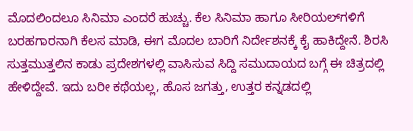ಮೊದಲಿಂದಲೂ ಸಿನಿಮಾ ಎಂದರೆ ಹುಚ್ಚು. ಕೆಲ ಸಿನಿಮಾ ಹಾಗೂ ಸೀರಿಯಲ್‌ಗಳಿಗೆ ಬರಹಗಾರನಾಗಿ ಕೆಲಸ ಮಾಡಿ, ಈಗ ಮೊದಲ ಬಾರಿಗೆ ನಿರ್ದೇಶನಕ್ಕೆ ಕೈ ಹಾಕಿದ್ದೇನೆ. ಶಿರಸಿ ಸುತ್ತಮುತ್ತಲಿನ ಕಾಡು ಪ್ರದೇಶಗಳಲ್ಲಿ ವಾಸಿಸುವ ಸಿದ್ದಿ ಸಮುದಾಯದ ಬಗ್ಗೆ ಈ ಚಿತ್ರದಲ್ಲಿ ಹೇಳಿದ್ದೇವೆ. ಇದು ಬರೀ ಕಥೆಯಲ್ಲ, ಹೊಸ ಜಗತ್ತು, ಉತ್ತರ ಕನ್ನಡದಲ್ಲಿ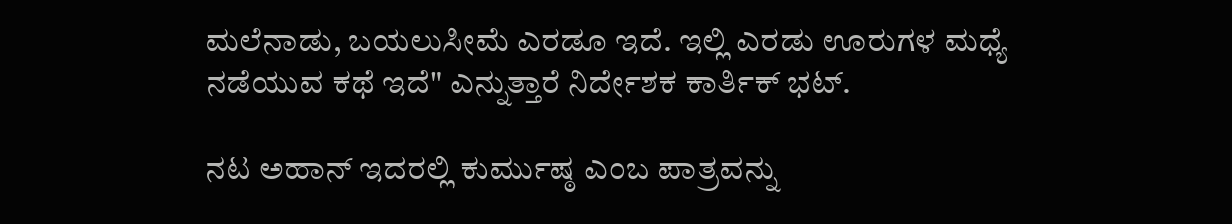ಮಲೆನಾಡು, ಬಯಲುಸೀಮೆ ಎರಡೂ ಇದೆ. ಇಲ್ಲಿ ಎರಡು ಊರುಗಳ ಮಧ್ಯೆ ನಡೆಯುವ ಕಥೆ ಇದೆ" ಎನ್ನುತ್ತಾರೆ ನಿರ್ದೇಶಕ ಕಾರ್ತಿಕ್ ಭಟ್.

ನಟ ಅಹಾನ್ ಇದರಲ್ಲಿ ಕುರ್ಮುಷ್ಠ ಎಂಬ ಪಾತ್ರವನ್ನು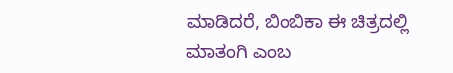ಮಾಡಿದರೆ, ಬಿಂಬಿಕಾ ಈ ಚಿತ್ರದಲ್ಲಿ ಮಾತಂಗಿ ಎಂಬ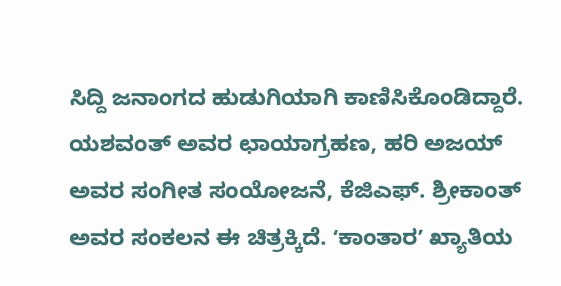ಸಿದ್ದಿ ಜನಾಂಗದ ಹುಡುಗಿಯಾಗಿ ಕಾಣಿಸಿಕೊಂಡಿದ್ದಾರೆ. ಯಶವಂತ್ ಅವರ ಛಾಯಾಗ್ರಹಣ, ಹರಿ ಅಜಯ್ ಅವರ ಸಂಗೀತ ಸಂಯೋಜನೆ, ಕೆಜಿಎಫ್. ಶ್ರೀಕಾಂತ್ ಅವರ ಸಂಕಲನ ಈ ಚಿತ್ರಕ್ಕಿದೆ. ʻಕಾಂತಾರʼ ಖ್ಯಾತಿಯ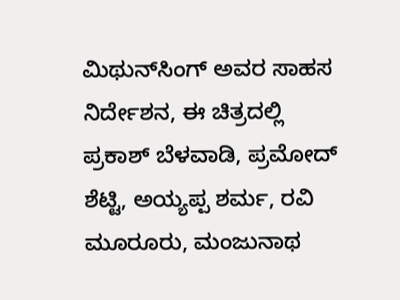ಮಿಥುನ್‌ಸಿಂಗ್ ಅವರ ಸಾಹಸ ನಿರ್ದೇಶನ, ಈ ಚಿತ್ರದಲ್ಲಿ ಪ್ರಕಾಶ್ ಬೆಳವಾಡಿ, ಪ್ರಮೋದ್ ಶೆಟ್ಟಿ, ಅಯ್ಯಪ್ಪ ಶರ್ಮ, ರವಿ ಮೂರೂರು, ಮಂಜುನಾಥ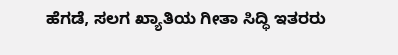ಹೆಗಡೆ, ಸಲಗ ಖ್ಯಾತಿಯ ಗೀತಾ ಸಿದ್ಧಿ ಇತರರು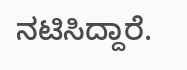ನಟಿಸಿದ್ದಾರೆ.